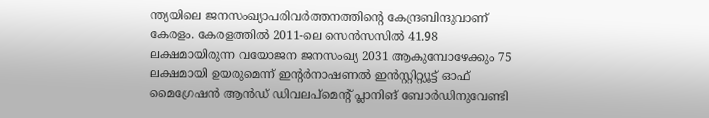ന്ത്യയിലെ ജനസംഖ്യാപരിവർത്തനത്തിന്റെ കേന്ദ്രബിന്ദുവാണ് കേരളം. കേരളത്തിൽ 2011-ലെ സെൻസസിൽ 41.98 ലക്ഷമായിരുന്ന വയോജന ജനസംഖ്യ 2031 ആകുമ്പോഴേക്കും 75 ലക്ഷമായി ഉയരുമെന്ന് ഇന്റർനാഷണൽ ഇൻസ്റ്റിറ്റ്യൂട്ട് ഓഫ് മൈഗ്രേഷൻ ആൻഡ് ഡിവലപ്മെന്റ് പ്ലാനിങ് ബോർഡിനുവേണ്ടി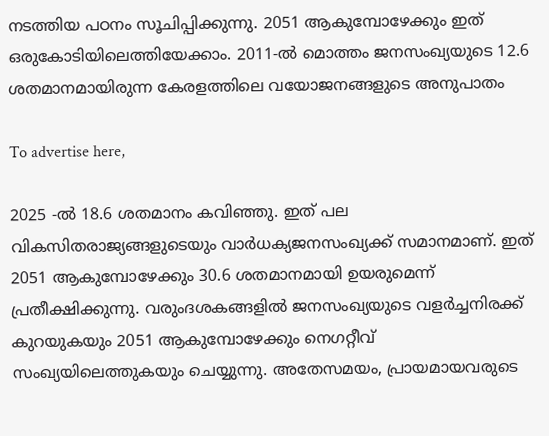നടത്തിയ പഠനം സൂചിപ്പിക്കുന്നു. 2051 ആകുമ്പോഴേക്കും ഇത് ഒരുകോടിയിലെത്തിയേക്കാം. 2011-ൽ മൊത്തം ജനസംഖ്യയുടെ 12.6 ശതമാനമായിരുന്ന കേരളത്തിലെ വയോജനങ്ങളുടെ അനുപാതം

To advertise here,

2025 -ൽ 18.6 ശതമാനം കവിഞ്ഞു. ഇത് പല വികസിതരാജ്യങ്ങളുടെയും വാർധക്യജനസംഖ്യക്ക് സമാനമാണ്. ഇത് 2051 ആകുമ്പോഴേക്കും 30.6 ശതമാനമായി ഉയരുമെന്ന് പ്രതീക്ഷിക്കുന്നു. വരുംദശകങ്ങളിൽ ജനസംഖ്യയുടെ വളർച്ചനിരക്ക് കുറയുകയും 2051 ആകുമ്പോഴേക്കും നെഗറ്റീവ് സംഖ്യയിലെത്തുകയും ചെയ്യുന്നു. അതേസമയം, പ്രായമായവരുടെ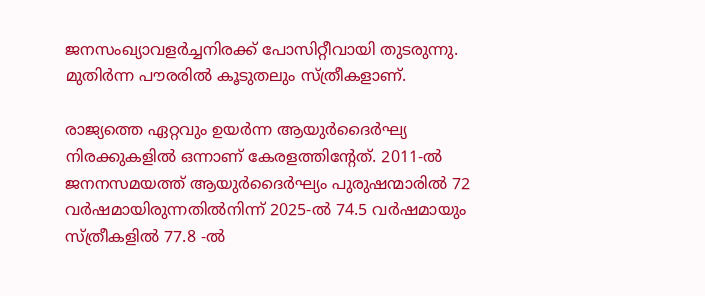ജനസംഖ്യാവളർച്ചനിരക്ക് പോസിറ്റീവായി തുടരുന്നു. മുതിർന്ന പൗരരിൽ കൂടുതലും സ്ത്രീകളാണ്.

രാജ്യത്തെ ഏറ്റവും ഉയർന്ന ആയുർദൈർഘ്യ നിരക്കുകളിൽ ഒന്നാണ് കേരളത്തിന്റേത്. 2011-ൽ ജനനസമയത്ത് ആയുർദൈർഘ്യം പുരുഷന്മാരിൽ 72 വർഷമായിരുന്നതിൽനിന്ന് 2025-ൽ 74.5 വർഷമായും സ്ത്രീകളിൽ 77.8 -ൽ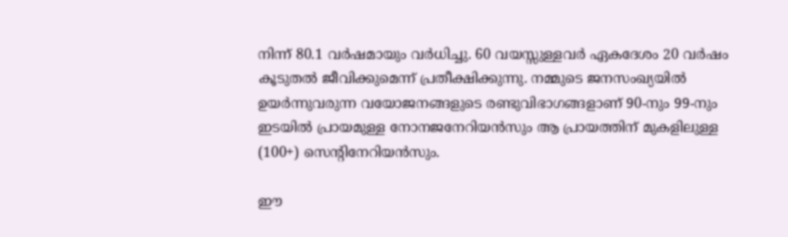നിന്ന് 80.1 വർഷമായും വർധിച്ചു. 60 വയസ്സുള്ളവർ ഏകദേശം 20 വർഷം കൂടുതൽ ജീവിക്കുമെന്ന് പ്രതീക്ഷിക്കുന്നു. നമ്മുടെ ജനസംഖ്യയിൽ ഉയർന്നുവരുന്ന വയോജനങ്ങളുടെ രണ്ടുവിഭാഗങ്ങളാണ് 90-നും 99-നും ഇടയിൽ പ്രായമുള്ള നോനജനേറിയൻസും ആ പ്രായത്തിന് മുകളിലുള്ള (100+) സെന്റിനേറിയൻസും.

ഈ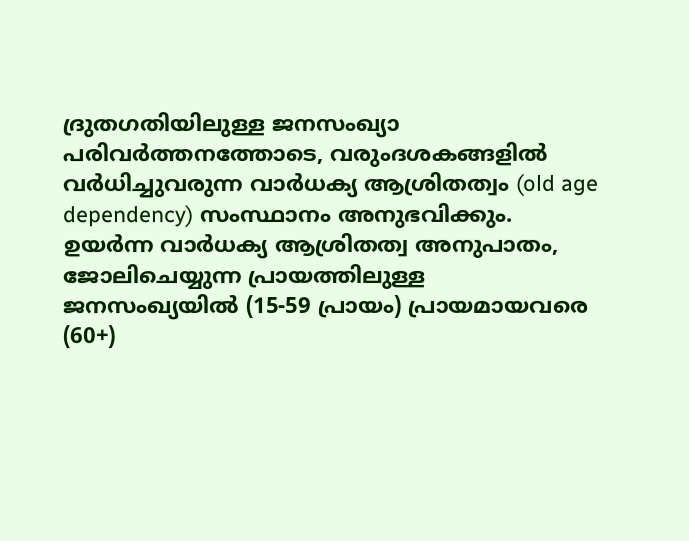ദ്രുതഗതിയിലുള്ള ജനസംഖ്യാ പരിവർത്തനത്തോടെ, വരുംദശകങ്ങളിൽ വർധിച്ചുവരുന്ന വാർധക്യ ആശ്രിതത്വം (old age dependency) സംസ്ഥാനം അനുഭവിക്കും. ഉയർന്ന വാർധക്യ ആശ്രിതത്വ അനുപാതം, ജോലിചെയ്യുന്ന പ്രായത്തിലുള്ള ജനസംഖ്യയിൽ (15-59 പ്രായം) പ്രായമായവരെ (60+)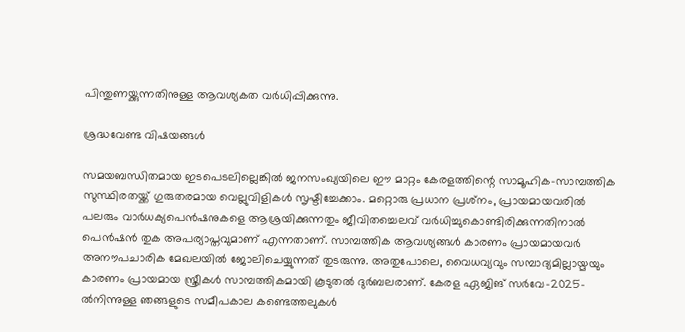പിന്തുണയ്ക്കുന്നതിനുള്ള ആവശ്യകത വർധിപ്പിക്കുന്നു.

ശ്രദ്ധവേണ്ട വിഷയങ്ങൾ

സമയബന്ധിതമായ ഇടപെടലില്ലെങ്കിൽ ജനസംഖ്യയിലെ ഈ മാറ്റം കേരളത്തിന്റെ സാമൂഹിക-സാമ്പത്തിക സുസ്ഥിരതയ്ക്ക് ഗുരുതരമായ വെല്ലുവിളികൾ സൃഷ്ടിച്ചേക്കാം. മറ്റൊരു പ്രധാന പ്രശ്‌നം, പ്രായമായവരിൽ പലരും വാർധക്യപെൻഷനുകളെ ആശ്രയിക്കുന്നതും ജീവിതച്ചെലവ് വർധിച്ചുകൊണ്ടിരിക്കുന്നതിനാൽ പെൻഷൻ തുക അപര്യാപ്തവുമാണ് എന്നതാണ്. സാമ്പത്തിക ആവശ്യങ്ങൾ കാരണം പ്രായമായവർ അനൗപചാരിക മേഖലയിൽ ജോലിചെയ്യുന്നത് തുടരുന്നു. അതുപോലെ, വൈധവ്യവും സമ്പാദ്യമില്ലായ്മയും കാരണം പ്രായമായ സ്ത്രീകൾ സാമ്പത്തികമായി കൂടുതൽ ദുർബലരാണ്. കേരള ഏജിങ് സർവേ-2025-ൽനിന്നുള്ള ഞങ്ങളുടെ സമീപകാല കണ്ടെത്തലുകൾ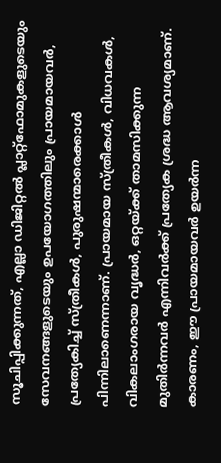സൂചിപ്പിക്കുന്നത്, എല്ലാ ഡിജിറ്റൽ പ്ലാറ്റ്‌ഫോമുകളുടെയും സേവനങ്ങളുടെയും ഉപയോഗത്തിലും പ്രായമായവർ, പ്രത്യേകിച്ച് സ്ത്രീകൾ, പുരുഷന്മാരെക്കാൾ പിന്നിലാണെന്നാണ്. പ്രായമായ സ്ത്രീകൾ, വിധവകൾ, വികലാംഗരായ വൃദ്ധർ, ഒറ്റയ്ക്ക് താമസിക്കുന്ന മുതിർന്നവർ എന്നിവർക്ക് പ്രത്യേക ശ്രദ്ധ ആവശ്യമാണ്. കാരണം, ഈ പ്രായമായവർ ഉയർന്ന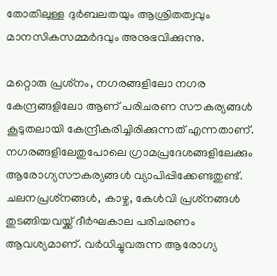തോതിലുള്ള ദുർബലതയും ആശ്രിതത്വവും മാനസികസമ്മർദവും അനുഭവിക്കുന്നു.

മറ്റൊരു പ്രശ്‌നം, നഗരങ്ങളിലോ നഗര കേന്ദ്രങ്ങളിലോ ആണ് പരിചരണ സൗകര്യങ്ങൾ കൂടുതലായി കേന്ദ്രീകരിച്ചിരിക്കുന്നത് എന്നതാണ്. നഗരങ്ങളിലേതുപോലെ ഗ്രാമപ്രദേശങ്ങളിലേക്കും ആരോഗ്യസൗകര്യങ്ങൾ വ്യാപിപ്പിക്കേണ്ടതുണ്ട്. ചലനപ്രശ്‌നങ്ങൾ, കാഴ്ച, കേൾവി പ്രശ്‌നങ്ങൾ തുടങ്ങിയവയ്ക്ക് ദീർഘകാല പരിചരണം ആവശ്യമാണ്. വർധിച്ചുവരുന്ന ആരോഗ്യ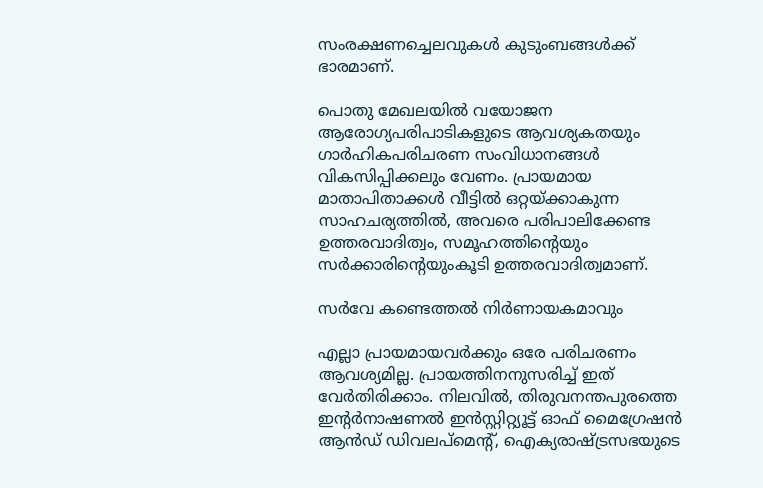സംരക്ഷണച്ചെലവുകൾ കുടുംബങ്ങൾക്ക് ഭാരമാണ്.

പൊതു മേഖലയിൽ വയോജന ആരോഗ്യപരിപാടികളുടെ ആവശ്യകതയും ഗാർഹികപരിചരണ സംവിധാനങ്ങൾ വികസിപ്പിക്കലും വേണം. പ്രായമായ മാതാപിതാക്കൾ വീട്ടിൽ ഒറ്റയ്ക്കാകുന്ന സാഹചര്യത്തിൽ, അവരെ പരിപാലിക്കേണ്ട ഉത്തരവാദിത്വം, സമൂഹത്തിന്റെയും സർക്കാരിന്റെയുംകൂടി ഉത്തരവാദിത്വമാണ്.

സർവേ കണ്ടെത്തൽ നിർണായകമാവും

എല്ലാ പ്രായമായവർക്കും ഒരേ പരിചരണം ആവശ്യമില്ല. പ്രായത്തിനനുസരിച്ച് ഇത് വേർതിരിക്കാം. നിലവിൽ, തിരുവനന്തപുരത്തെ ഇന്റർനാഷണൽ ഇൻസ്റ്റിറ്റ്യൂട്ട് ഓഫ് മൈഗ്രേഷൻ ആൻഡ് ഡിവലപ്‌മെന്റ്, ഐക്യരാഷ്ട്രസഭയുടെ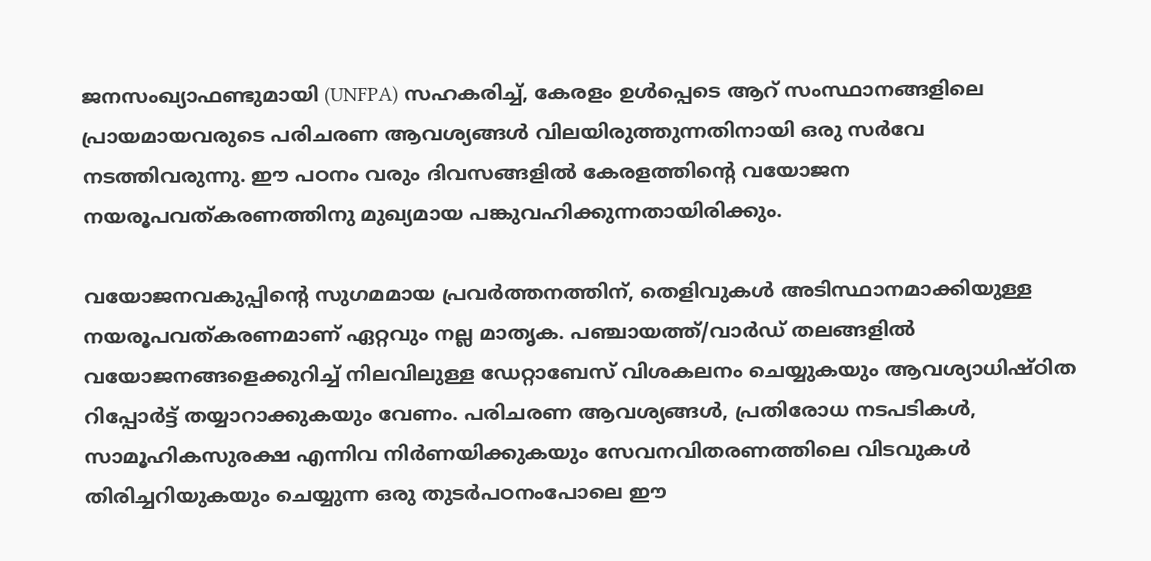ജനസംഖ്യാഫണ്ടുമായി (UNFPA) സഹകരിച്ച്, കേരളം ഉൾപ്പെടെ ആറ് സംസ്ഥാനങ്ങളിലെ പ്രായമായവരുടെ പരിചരണ ആവശ്യങ്ങൾ വിലയിരുത്തുന്നതിനായി ഒരു സർവേ നടത്തിവരുന്നു. ഈ പഠനം വരും ദിവസങ്ങളിൽ കേരളത്തിന്റെ വയോജന നയരൂപവത്കരണത്തിനു മുഖ്യമായ പങ്കുവഹിക്കുന്നതായിരിക്കും.

വയോജനവകുപ്പിന്റെ സുഗമമായ പ്രവർത്തനത്തിന്, തെളിവുകൾ അടിസ്ഥാനമാക്കിയുള്ള നയരൂപവത്കരണമാണ് ഏറ്റവും നല്ല മാതൃക. പഞ്ചായത്ത്/വാർഡ് തലങ്ങളിൽ വയോജനങ്ങളെക്കുറിച്ച് നിലവിലുള്ള ഡേറ്റാബേസ് വിശകലനം ചെയ്യുകയും ആവശ്യാധിഷ്ഠിത റിപ്പോർട്ട് തയ്യാറാക്കുകയും വേണം. പരിചരണ ആവശ്യങ്ങൾ, പ്രതിരോധ നടപടികൾ, സാമൂഹികസുരക്ഷ എന്നിവ നിർണയിക്കുകയും സേവനവിതരണത്തിലെ വിടവുകൾ തിരിച്ചറിയുകയും ചെയ്യുന്ന ഒരു തുടർപഠനംപോലെ ഈ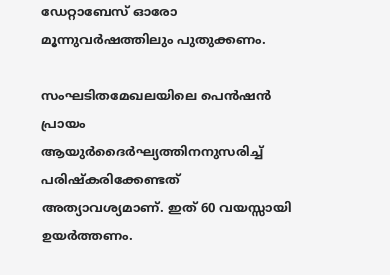ഡേറ്റാബേസ് ഓരോ മൂന്നുവർഷത്തിലും പുതുക്കണം.

സംഘടിതമേഖലയിലെ പെൻഷൻ പ്രായം ആയുർദൈർഘ്യത്തിനനുസരിച്ച് പരിഷ്‌കരിക്കേണ്ടത് അത്യാവശ്യമാണ്. ഇത് 60 വയസ്സായി ഉയർത്തണം.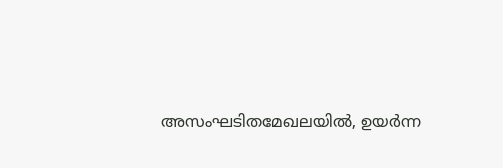അസംഘടിതമേഖലയിൽ, ഉയർന്ന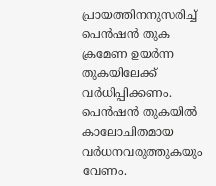പ്രായത്തിനനുസരിച്ച് പെൻഷൻ തുക ക്രമേണ ഉയർന്ന തുകയിലേക്ക് വർധിപ്പിക്കണം. പെൻഷൻ തുകയിൽ കാലോചിതമായ വർധനവരുത്തുകയും വേണം.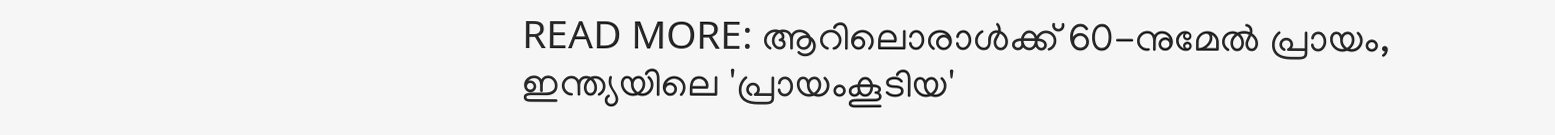READ MORE: ആറിലൊരാൾക്ക് 60-നുമേൽ പ്രായം, ഇന്ത്യയിലെ 'പ്രായംകൂടിയ'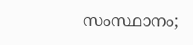സംസ്ഥാനം;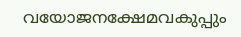വയോജനക്ഷേമവകുപ്പും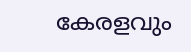കേരളവും